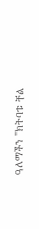ዓለማችን "ክትባቱ ቸል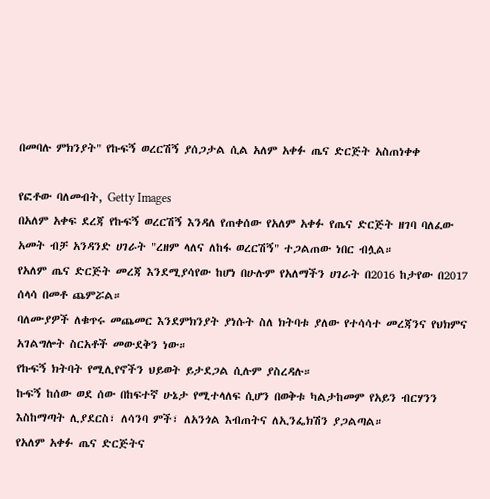በመባሉ ምክንያት" የኩፍኝ ወረርሽኝ ያሰጋታል ሲል አለም አቀፉ ጤና ድርጅት አስጠነቀቀ

የፎቶው ባለመብት, Getty Images
በአለም አቀፍ ደረጃ የኩፍኝ ወረርሽኝ እንዳለ የጠቀሰው የአለም አቀፉ የጤና ድርጅት ዘገባ ባለፈው አመት ብቻ አንዳንድ ሀገራት "ረዘም ላለና ለከፋ ወረርሽኝ" ተጋልጠው ነበር ብሏል።
የአለም ጤና ድርጅት መረጃ እንደሚያሳየው ከሆነ በሁሉም የአለማችን ሀገራት በ2016 ከታየው በ2017 ሰላሳ በመቶ ጨምሯል።
ባለሙያዎች ለቁጥሩ መጨመር እንደምክንያት ያነሱት ስለ ክትባቱ ያለው የተሳሳተ መረጃንና የህክምና አገልግሎት ስርአቶች መውደቅን ነው።
የኩፍኝ ክትባት የሚሊየኖችን ህይወት ይታደጋል ሲሉም ያስረዳሉ።
ኩፍኝ ከሰው ወደ ሰው በከፍተኛ ሁኔታ የሚተላለፍ ሲሆን በወቅቱ ካልታከመም የአይን ብርሃንን እስከማጣት ሊያደርስ፣ ለሳንባ ምች፣ ለአንጎል እብጠትና ለኢንፌክሽን ያጋልጣል።
የአለም አቀፉ ጤና ድርጅትና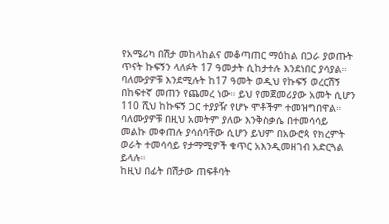የአሜሪካ በሽታ መከላከልና መቆጣጠር ማዕከል በጋራ ያወጡት ጥናት ኩፍኝን ላለፉት 17 ዓመታት ሲከታተሉ እንደነበር ያሳያል።
ባለሙያዎቹ እንደሚሉት ከ17 ዓመት ወዲህ የኩፍኝ ወረርሽኝ በከፍተኛ መጠን የጨመረ ነው። ይህ የመጀመሪያው አመት ሲሆን 110 ሺህ ከኩፍኝ ጋር ተያያዥ የሆኑ ሞቶችም ተመዝግበዋል።
ባለሙያዎቹ በዚህ አመትም ያለው እንቅስቃሴ በተመሳሳይ መልኩ መቀጠሉ ያሳሰባቸው ሲሆን ይህም በአውሮጳ የክረምት ወራት ተመሳሳይ የታማሚዎች ቁጥር አእንዲመዘገብ አድርጓል ይላሉ።
ከዚህ በፊት በሽታው ጠፍቶባት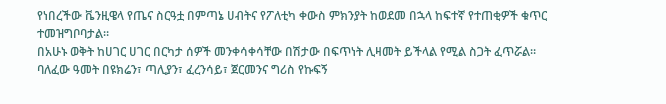የነበረችው ቬንዚዌላ የጤና ስርዓቷ በምጣኔ ሀብትና የፖለቲካ ቀውስ ምክንያት ከወደመ በኋላ ከፍተኛ የተጠቂዎች ቁጥር ተመዝግቦባታል።
በአሁኑ ወቅት ከሀገር ሀገር በርካታ ሰዎች መንቀሳቀሳቸው በሽታው በፍጥነት ሊዛመት ይችላል የሚል ስጋት ፈጥሯል።
ባለፈው ዓመት በዩክሬን፣ ጣሊያን፣ ፈረንሳይ፣ ጀርመንና ግሪስ የኩፍኝ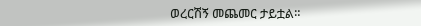ወረርሽኝ መጨመር ታይቷል።